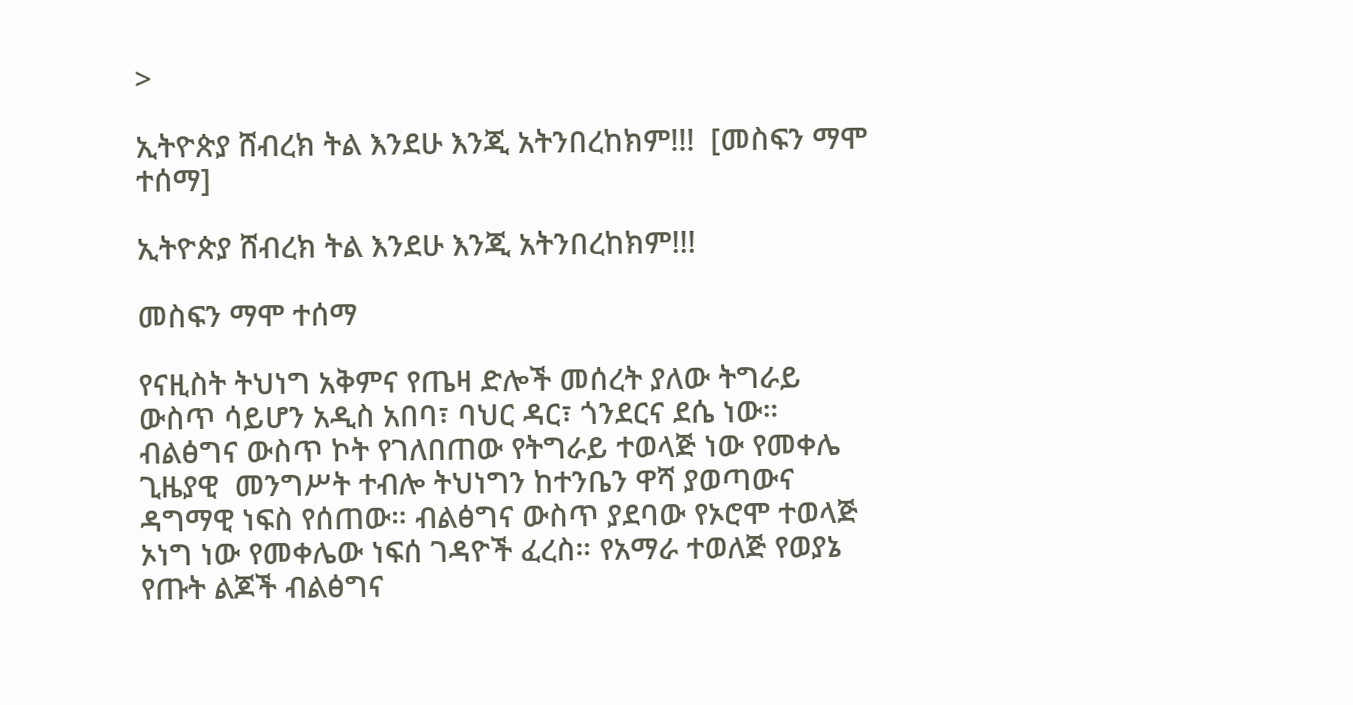>

ኢትዮጵያ ሸብረክ ትል እንደሁ እንጂ አትንበረከክም!!!  [መስፍን ማሞ ተሰማ]

ኢትዮጵያ ሸብረክ ትል እንደሁ እንጂ አትንበረከክም!!!

መስፍን ማሞ ተሰማ

የናዚስት ትህነግ አቅምና የጤዛ ድሎች መሰረት ያለው ትግራይ ውስጥ ሳይሆን አዲስ አበባ፣ ባህር ዳር፣ ጎንደርና ደሴ ነው። ብልፅግና ውስጥ ኮት የገለበጠው የትግራይ ተወላጅ ነው የመቀሌ ጊዜያዊ  መንግሥት ተብሎ ትህነግን ከተንቤን ዋሻ ያወጣውና ዳግማዊ ነፍስ የሰጠው። ብልፅግና ውስጥ ያደባው የኦሮሞ ተወላጅ ኦነግ ነው የመቀሌው ነፍሰ ገዳዮች ፈረስ። የአማራ ተወለጅ የወያኔ የጡት ልጆች ብልፅግና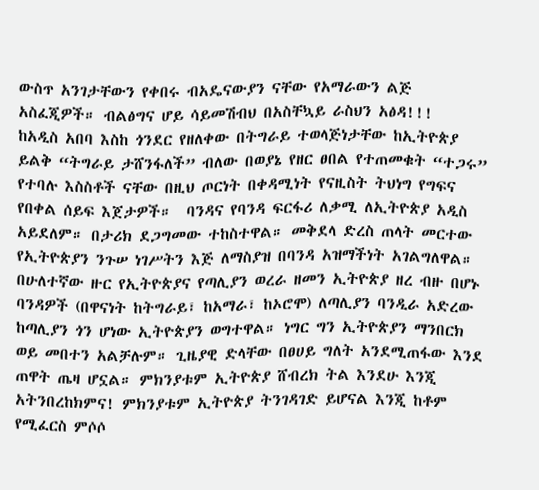ውስጥ አንገታቸውን የቀበሩ ብአዴናውያን ናቸው የአማራውን ልጅ አስፈጂዎች። ብልፅግና ሆይ ሳይመሽብህ በአስቸኳይ ራስህን አፅዳ!!!
ከአዲስ አበባ እስከ ጎንደር የዘለቀው በትግራይ ተወላጅነታቸው ከኢትዮጵያ ይልቅ “ትግራይ ታሸንፋለች” ብለው በወያኔ የዘር ፀበል የተጠመቁት “ተጋሩ” የተባሉ እስስቶች ናቸው በዚህ ጦርነት በቀዳሚነት የናዚስት ትህነግ የግፍና የበቀል ሰይፍ እጀታዎች።  ባንዳና የባንዳ ፍርፋሪ ለቃሚ ለኢትዮጵያ አዲስ አይደለም። በታሪክ ደጋግመው ተከስተዋል። መቅደላ ድረስ ጠላት መርተው የኢትዮጵያን ንጉሠ ነገሥትን እጅ ለማስያዝ በባንዳ አዝማችነት አገልግለዋል።
በሁለተኛው ዙር የኢትዮጵያና የጣሊያን ወረራ ዘመን ኢትዮጵያ ዘረ ብዙ በሆኑ ባንዳዎች (በዋናነት ከትግራይ፣ ከአማራ፣ ከኦሮሞ) ለጣሊያን ባንዲራ አድረው ከጣሊያን ጎን ሆነው ኢትዮጵያን ወግተዋል። ነግር ግን ኢትዮጵያን ማንበርክ ወይ መበተን አልቻሉም። ጊዜያዊ ድላቸው በፀሀይ ግለት አንደሚጠፋው እንደ ጠዋት ጤዛ ሆኗል። ምክንያቱም ኢትዮጵያ ሸብረክ ትል እንደሁ እንጂ አትንበረከክምና! ምክንያቱም ኢትዮጵያ ትንገዳገድ ይሆናል እንጂ ከቶም የሚፈርስ ምሶሶ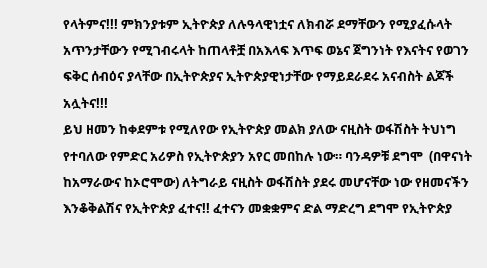የላትምና!!! ምክንያቱም ኢትዮጵያ ለሉዓላዊነቷና ለክብሯ ደማቸውን የሚያፈሱላት አጥንታቸውን የሚገብሩላት ከጠላቶቿ በአእላፍ እጥፍ ወኔና ጀግንነት የእናትና የወገን ፍቅር ሰብዕና ያላቸው በኢትዮጵያና ኢትዮጵያዊነታቸው የማይደራደሩ አናብስት ልጆች አሏትና!!!
ይህ ዘመን ከቀደምቱ የሚለየው የኢትዮጵያ መልክ ያለው ናዚስት ወፋሽስት ትህነግ የተባለው የምድር አሪዎስ የኢትዮጵያን አየር መበከሉ ነው። ባንዳዎቹ ደግሞ  (በዋናነት ከአማራውና ከኦሮሞው) ለትግራይ ናዚስት ወፋሽስት ያደሩ መሆናቸው ነው የዘመናችን እንቆቅልሽና የኢትዮጵያ ፈተና!! ፈተናን መቋቋምና ድል ማድረግ ደግሞ የኢትዮጵያ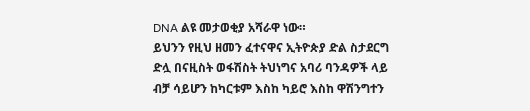DNA ልዩ መታወቂያ አሻራዋ ነው።
ይህንን የዚህ ዘመን ፈተናዋና ኢትዮጵያ ድል ስታደርግ ድሏ በናዚስት ወፋሽስት ትህነግና አባሪ ባንዳዎች ላይ ብቻ ሳይሆን ከካርቱም እስከ ካይሮ እስከ ዋሽንግተን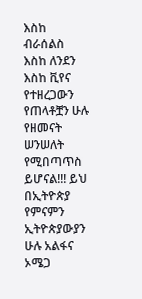እስከ ብራሰልስ እስከ ለንደን እስከ ቪየና የተዘረጋውን የጠላቶቿን ሁሉ የዘመናት ሠንሠለት የሚበጣጥስ ይሆናል!!! ይህ በኢትዮጵያ የምናምን ኢትዮጵያውያን ሁሉ አልፋና ኦሜጋ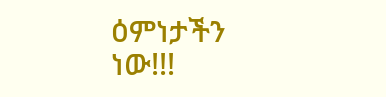ዕምነታችን ነው!!!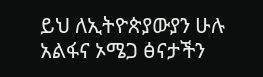ይህ ለኢትዮጵያውያን ሁሉ አልፋና ኦሜጋ ፅናታችን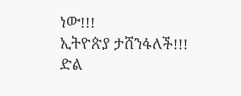ነው!!!
ኢትዮጵያ ታሸንፋለች!!!
ድል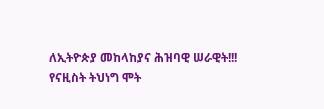ለኢትዮጵያ መከላከያና ሕዝባዊ ሠራዊት!!!
የናዚስት ትህነግ ሞት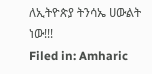ለኢትዮጵያ ትንሳኤ ሀውልት ነው!!!
Filed in: Amharic